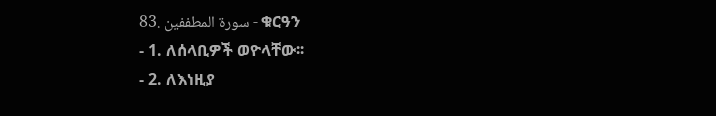83. سورة المطففين - ቁርዓን
- 1. ለሰላቢዎች ወዮላቸው፡፡
- 2. ለእነዚያ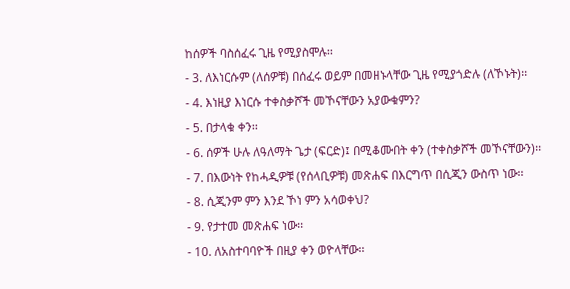ከሰዎች ባስሰፈሩ ጊዜ የሚያስሞሉ፡፡
- 3. ለእነርሱም (ለሰዎቹ) በሰፈሩ ወይም በመዘኑላቸው ጊዜ የሚያጎድሉ (ለኾኑት)፡፡
- 4. እነዚያ እነርሱ ተቀስቃሾች መኾናቸውን አያውቁምን?
- 5. በታላቁ ቀን፡፡
- 6. ሰዎች ሁሉ ለዓለማት ጌታ (ፍርድ)፤ በሚቆሙበት ቀን (ተቀስቃሾች መኾናቸውን)፡፡
- 7. በእውነት የከሓዲዎቹ (የሰላቢዎቹ) መጽሐፍ በእርግጥ በሲጂን ውስጥ ነው፡፡
- 8. ሲጂንም ምን እንደ ኾነ ምን አሳወቀህ?
- 9. የታተመ መጽሐፍ ነው፡፡
- 10. ለአስተባባዮች በዚያ ቀን ወዮላቸው፡፡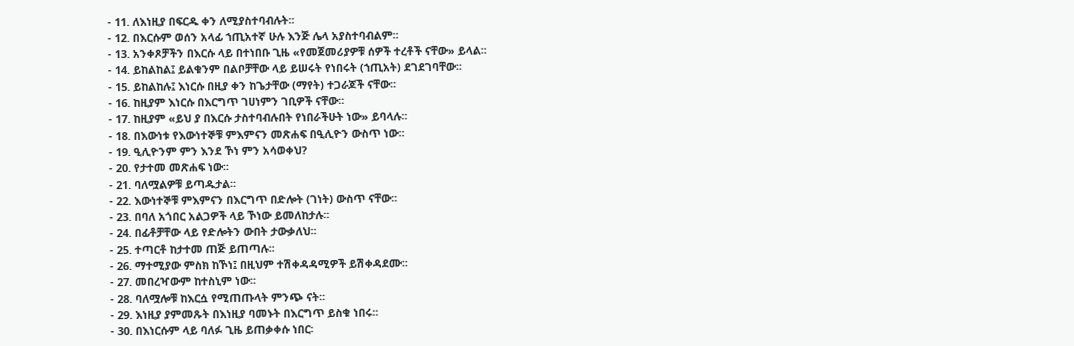- 11. ለእነዚያ በፍርዱ ቀን ለሚያስተባብሉት፡፡
- 12. በእርሱም ወሰን አላፊ ኀጢአተኛ ሁሉ እንጅ ሌላ አያስተባብልም፡፡
- 13. አንቀጾቻችን በእርሱ ላይ በተነበቡ ጊዜ «የመጀመሪያዎቹ ሰዎች ተረቶች ናቸው» ይላል፡፡
- 14. ይከልከል፤ ይልቁንም በልቦቻቸው ላይ ይሠሩት የነበሩት (ኀጢአት) ደገደገባቸው፡፡
- 15. ይከልከሉ፤ እነርሱ በዚያ ቀን ከጌታቸው (ማየት) ተጋራጆች ናቸው፡፡
- 16. ከዚያም እነርሱ በእርግጥ ገሀነምን ገቢዎች ናቸው፡፡
- 17. ከዚያም «ይህ ያ በእርሱ ታስተባብሉበት የነበራችሁት ነው» ይባላሉ፡፡
- 18. በእውነቱ የእውነተኞቹ ምእምናን መጽሐፍ በዒሊዮን ውስጥ ነው፡፡
- 19. ዒሊዮንም ምን እንደ ኾነ ምን አሳወቀህ?
- 20. የታተመ መጽሐፍ ነው፡፡
- 21. ባለሟልዎቹ ይጣዱታል፡፡
- 22. እውነተኞቹ ምእምናን በእርግጥ በድሎት (ገነት) ውስጥ ናቸው፡፡
- 23. በባለ አጎበር አልጋዎች ላይ ኾነው ይመለከታሉ፡፡
- 24. በፊቶቻቸው ላይ የድሎትን ውበት ታውቃለህ፡፡
- 25. ተጣርቶ ከታተመ ጠጅ ይጠጣሉ፡፡
- 26. ማተሚያው ምስክ ከኾነ፤ በዚህም ተሽቀዳዳሚዎች ይሽቀዳደሙ፡፡
- 27. መበረዣውም ከተስኒም ነው፡፡
- 28. ባለሟሎቹ ከእርሷ የሚጠጡላት ምንጭ ናት፡፡
- 29. እነዚያ ያምመጹት በእነዚያ ባመኑት በእርግጥ ይስቁ ነበሩ፡፡
- 30. በእነርሱም ላይ ባለፉ ጊዜ ይጠቃቀሱ ነበር፡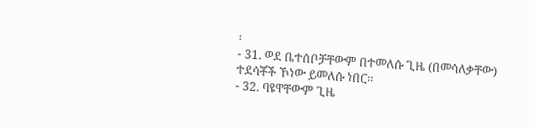፡
- 31. ወደ ቤተሰቦቻቸውም በተመለሱ ጊዜ (በመሳለቃቸው) ተደሳቾች ኾነው ይመለሱ ነበር፡፡
- 32. ባዩዋቸውም ጊዜ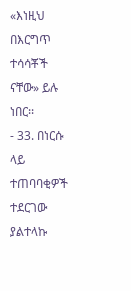«እነዚህ በእርግጥ ተሳሳቾች ናቸው» ይሉ ነበር፡፡
- 33. በነርሱ ላይ ተጠባባቂዎች ተደርገው ያልተላኩ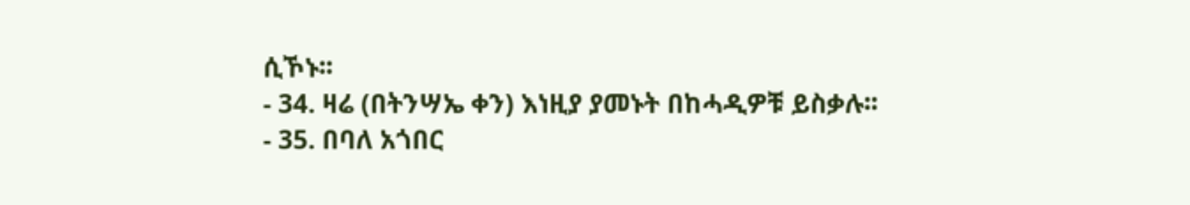ሲኾኑ፡፡
- 34. ዛሬ (በትንሣኤ ቀን) እነዚያ ያመኑት በከሓዲዎቹ ይስቃሉ፡፡
- 35. በባለ አጎበር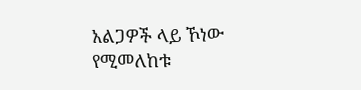አልጋዎች ላይ ኾነው የሚመለከቱ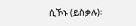ሲኾኑ (ይስቃሉ)፡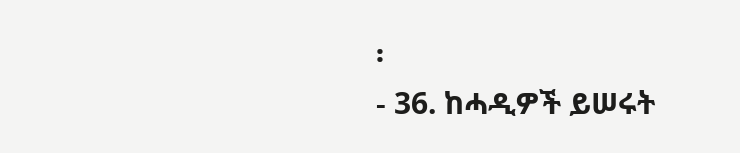፡
- 36. ከሓዲዎች ይሠሩት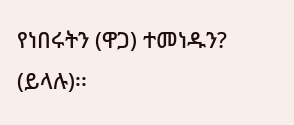የነበሩትን (ዋጋ) ተመነዱን? (ይላሉ)፡፡